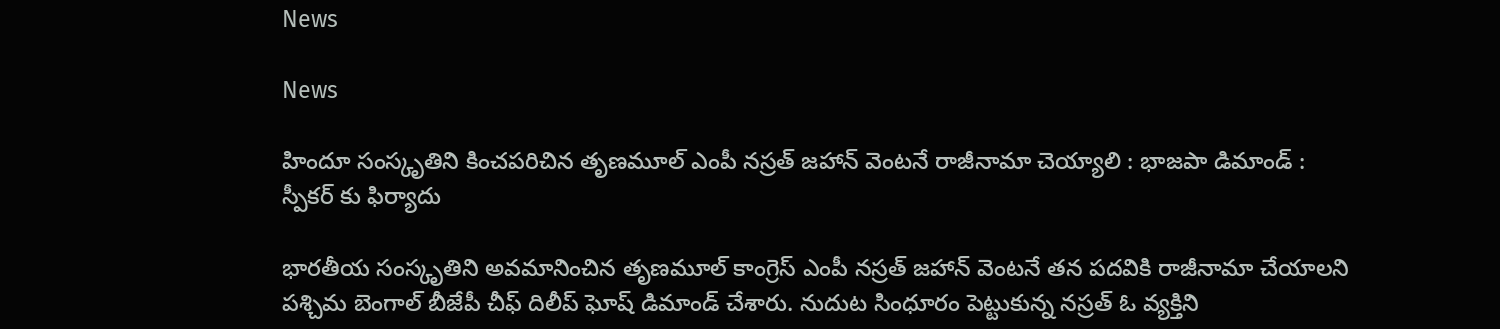News

News

హిందూ సంస్కృతిని కించపరిచిన తృణమూల్ ఎంపీ నస్రత్ జహాన్ వెంటనే రాజీనామా చెయ్యాలి : భాజపా డిమాండ్ : స్పీకర్ కు ఫిర్యాదు

భారతీయ సంస్కృతిని అవమానించిన తృణమూల్ కాంగ్రెస్ ఎంపీ నస్రత్ జహాన్ వెంటనే తన పదవికి రాజీనామా చేయాలని పశ్చిమ బెంగాల్ బీజేపీ చీఫ్ దిలీప్ ఘోష్ డిమాండ్ చేశారు. నుదుట సింధూరం పెట్టుకున్న నస్రత్ ఓ వ్యక్తిని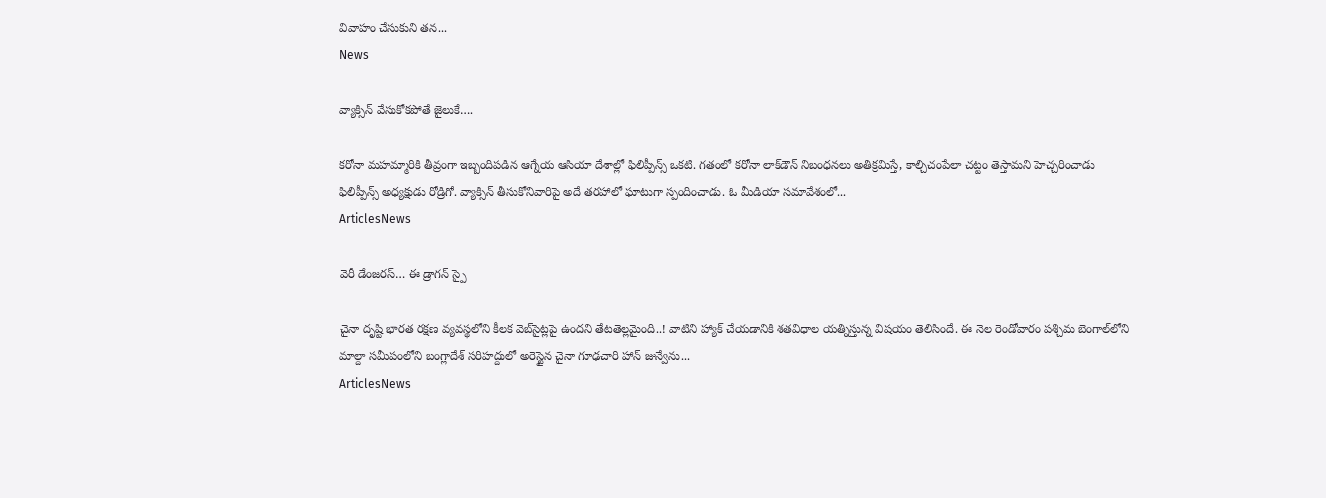వివాహం చేసుకుని తన...
News

వ్యాక్సిన్ వేసుకోకపోతే జైలుకే….

కరోనా మహమ్మారికి తీవ్రంగా ఇబ్బందిపడిన ఆగ్నేయ ఆసియా దేశాల్లో ఫిలిప్పీన్స్‌ ఒకటి. గతంలో కరోనా లాక్‌డౌన్‌ నిబంధనలు అతిక్రమిస్తే, కాల్చిచంపేలా చట్టం తెస్తామని హెచ్చరించాడు ఫిలిప్పీన్స్‌ అధ్యక్షుడు రోడ్రిగో. వ్యాక్సిన్‌ తీసుకోనివారిపై అదే తరహాలో ఘాటుగా స్పందించాడు. ఓ మీడియా సమావేశంలో...
ArticlesNews

వెరీ డేంజరస్… ఈ డ్రాగన్ స్పై

చైనా దృష్టి భారత రక్షణ వ్యవస్థలోని కీలక వెబ్‌సైట్లపై ఉందని తేటతెల్లమైంది..! వాటిని హ్యాక్ చేయడానికి శతవిధాల యత్నిస్తున్న విషయం తెలిసిందే. ఈ నెల రెండోవారం పశ్చిమ బెంగాల్‌లోని మాల్దా సమీపంలోని బంగ్లాదేశ్‌ సరిహద్దులో అరెస్టైన చైనా గూఢచారి హాన్‌ జున్వేను...
ArticlesNews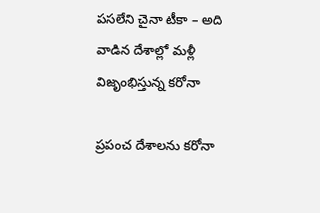పసలేని చైనా టీకా – అది వాడిన దేశాల్లో మళ్లీ విజృంభిస్తున్న కరోనా

ప్రపంచ దేశాలను కరోనా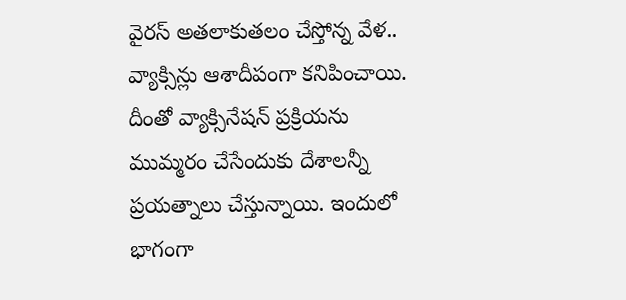వైరస్‌ అతలాకుతలం చేస్తోన్న వేళ.. వ్యాక్సిన్లు ఆశాదీపంగా కనిపించాయి. దీంతో వ్యాక్సినేషన్‌ ప్రక్రియను ముమ్మరం చేసేందుకు దేశాలన్నీ ప్రయత్నాలు చేస్తున్నాయి. ఇందులో భాగంగా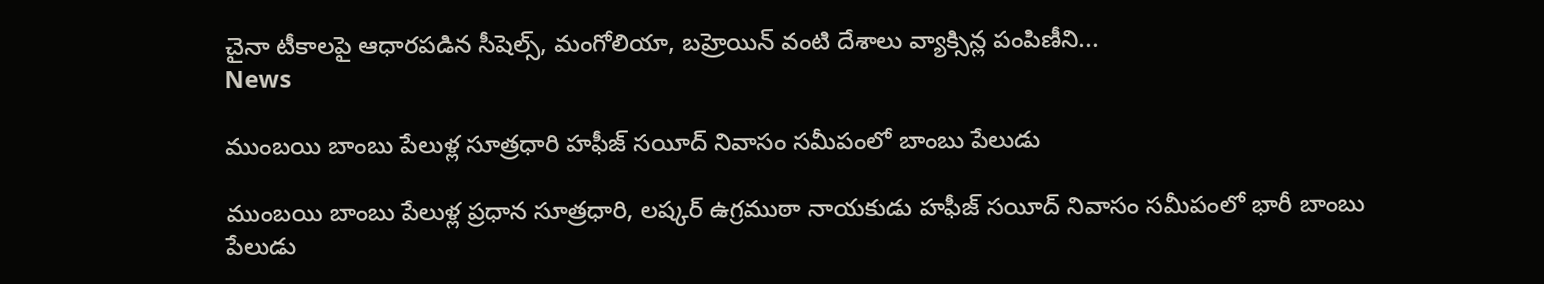చైనా టీకాలపై ఆధారపడిన సీషెల్స్‌, మంగోలియా, బహ్రెయిన్‌ వంటి దేశాలు వ్యాక్సిన్ల పంపిణీని...
News

ముంబయి బాంబు పేలుళ్ల సూత్రధారి హఫీజ్‌ సయీద్‌ నివాసం సమీపంలో బాంబు పేలుడు

ముంబయి బాంబు పేలుళ్ల ప్రధాన సూత్రధారి, లష్కర్ ఉగ్రముఠా నాయకుడు హఫీజ్‌ సయీద్‌ నివాసం సమీపంలో భారీ బాంబు పేలుడు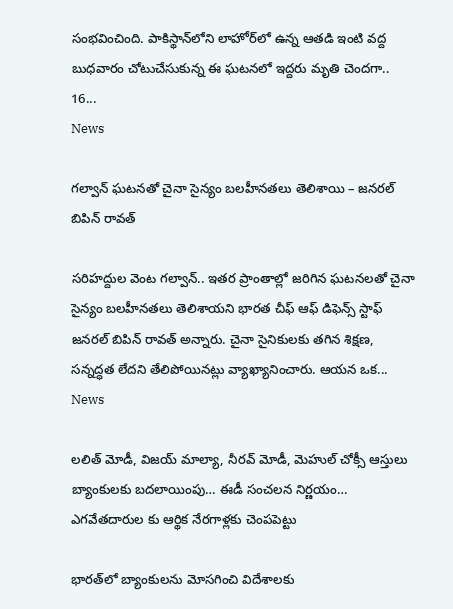సంభవించింది. పాకిస్థాన్‌లోని లాహోర్‌లో ఉన్న ఆతడి ఇంటి వద్ద బుధవారం చోటుచేసుకున్న ఈ ఘటనలో ఇద్దరు మృతి చెందగా.. 16...
News

గల్వాన్ ఘటనతో చైనా సైన్యం బలహీనతలు తెలిశాయి – జనరల్ బిపిన్ రావత్

సరిహద్దుల వెంట గల్వాన్‌.. ఇతర ప్రాంతాల్లో జరిగిన ఘటనలతో చైనా సైన్యం బలహీనతలు తెలిశాయని భారత చీఫ్‌ ఆఫ్‌ డిఫెన్స్‌ స్టాఫ్‌ జనరల్‌ బిపిన్‌ రావత్‌ అన్నారు. చైనా సైనికులకు తగిన శిక్షణ, సన్నద్ధత లేదని తేలిపోయినట్లు వ్యాఖ్యానించారు. ఆయన ఒక...
News

లలిత్‌ మోడీ, విజయ్‌ మాల్యా, నీరవ్‌ మోడీ, మెహుల్‌ చోక్సీ ఆస్తులు బ్యాంకులకు బదలాయింపు… ఈడీ సంచలన నిర్ణయం… ఎగవేతదారుల కు ఆర్థిక నేరగాళ్లకు చెంపపెట్టు

భారత్‌లో బ్యాంకులను మోసగించి విదేశాలకు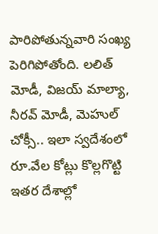పారిపోతున్నవారి సంఖ్య పెరిగిపోతోంది. లలిత్‌ మోడీ, విజయ్‌ మాల్యా, నీరవ్‌ మోడీ, మెహుల్‌ చోక్సీ.. ఇలా స్వదేశంలో రూ.వేల కోట్లు కొల్లగొట్టి ఇతర దేశాల్లో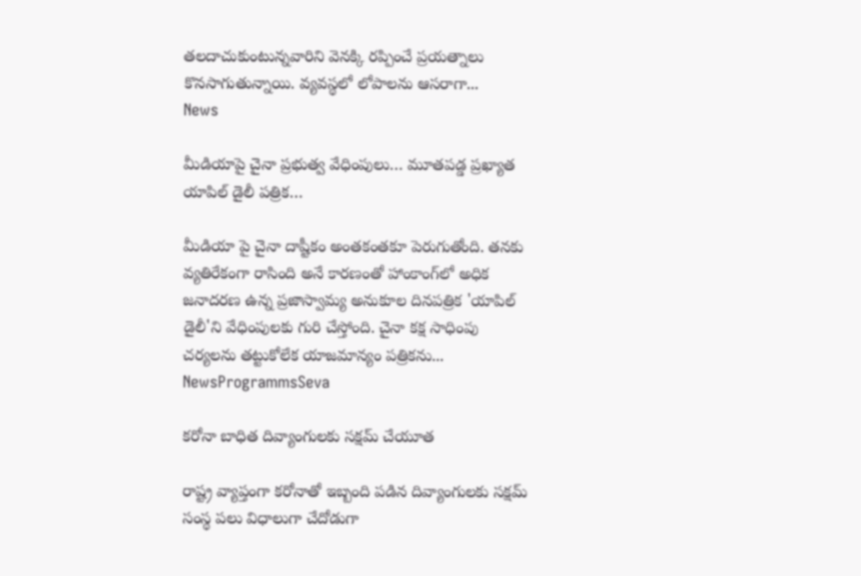తలదాచుకుంటున్నవారిని వెనక్కి రప్పించే ప్రయత్నాలు కొనసాగుతున్నాయి. వ్యవస్థలో లోపాలను ఆసరాగా...
News

మీడియాపై చైనా ప్రభుత్వ వేధింపులు… మూతపడ్డ ప్రఖ్యాత యాపిల్ డైలీ పత్రిక…

మీడియా పై చైనా దాష్టీకం అంతకంతకూ పెరుగుతోంది. తనకు వ్యతిరేకంగా రాసింది అనే కారణంతో హాంకాంగ్‌లో అధిక జనాదరణ ఉన్న ప్రజాస్వామ్య అనుకూల దినపత్రిక 'యాపిల్ డైలీ'ని వేధింపులకు గురి చేస్తోంది. చైనా కక్ష సాధింపు చర్యలను తట్టుకోలేక యాజమాన్యం పత్రికను...
NewsProgrammsSeva

కరోనా బాధిత దివ్యాంగులకు సక్షమ్ చేయూత

రాష్ట్ర వ్యాప్తంగా కరోనాతో ఇబ్బంది పడిన దివ్యాంగులకు సక్షమ్ సంస్థ పలు విధాలుగా చేదోడుగా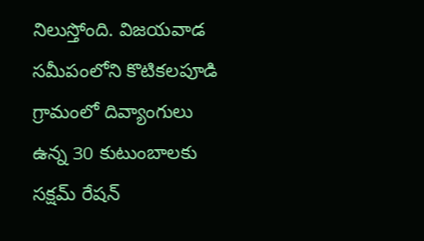నిలుస్తోంది. విజయవాడ సమీపంలోని కొటికలపూడి గ్రామంలో దివ్యాంగులు ఉన్న 30 కుటుంబాలకు సక్షమ్ రేషన్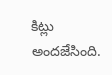కిట్లు అందజేసింది.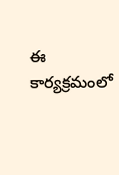ఈ కార్యక్రమంలో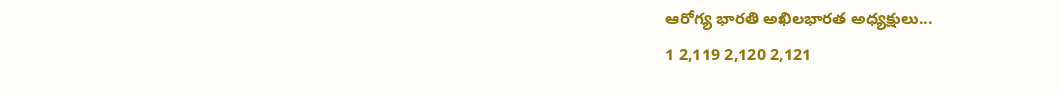ఆరోగ్య భారతి అఖిలభారత అధ్యక్షులు...
1 2,119 2,120 2,121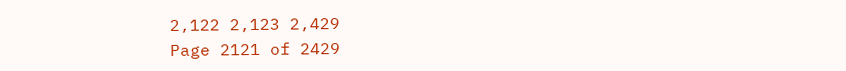2,122 2,123 2,429
Page 2121 of 2429